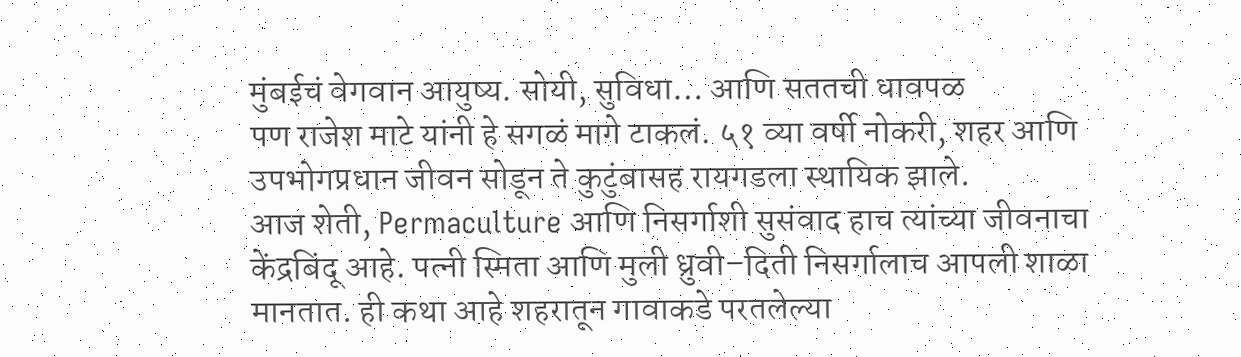मुंबईचं वेगवान आयुष्य. सोयी, सुविधा… आणि सततची धावपळ
पण राजेश माटे यांनी हे सगळं मागे टाकलं. ५१ व्या वर्षी नोकरी, शहर आणि उपभोगप्रधान जीवन सोडून ते कुटुंबासह रायगडला स्थायिक झाले.
आज शेती, Permaculture आणि निसर्गाशी सुसंवाद हाच त्यांच्या जीवनाचा केंद्रबिंदू आहे. पत्नी स्मिता आणि मुली ध्रुवी–दिती निसर्गालाच आपली शाळा मानतात. ही कथा आहे शहरातून गावाकडे परतलेल्या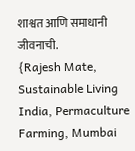शाश्वत आणि समाधानी जीवनाची.
{Rajesh Mate, Sustainable Living India, Permaculture Farming, Mumbai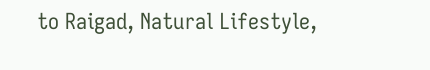to Raigad, Natural Lifestyle,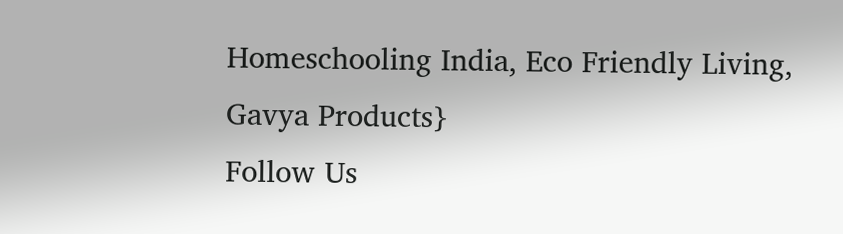Homeschooling India, Eco Friendly Living, Gavya Products}
Follow Us